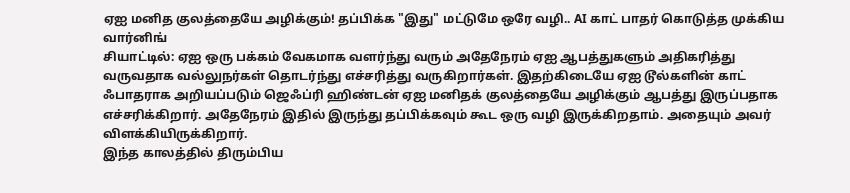ஏஐ மனித குலத்தையே அழிக்கும்! தப்பிக்க "இது" மட்டுமே ஒரே வழி.. AI காட் பாதர் கொடுத்த முக்கிய வார்னிங்
சியாட்டில்: ஏஐ ஒரு பக்கம் வேகமாக வளர்ந்து வரும் அதேநேரம் ஏஐ ஆபத்துகளும் அதிகரித்து வருவதாக வல்லுநர்கள் தொடர்ந்து எச்சரித்து வருகிறார்கள். இதற்கிடையே ஏஐ டூல்களின் காட் ஃபாதராக அறியப்படும் ஜெஃப்ரி ஹிண்டன் ஏஐ மனிதக் குலத்தையே அழிக்கும் ஆபத்து இருப்பதாக எச்சரிக்கிறார். அதேநேரம் இதில் இருந்து தப்பிக்கவும் கூட ஒரு வழி இருக்கிறதாம். அதையும் அவர் விளக்கியிருக்கிறார்.
இந்த காலத்தில் திரும்பிய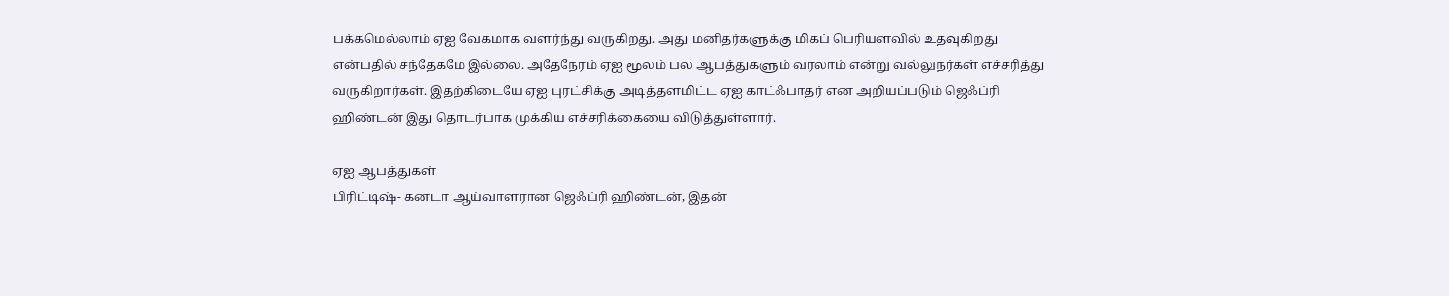பக்கமெல்லாம் ஏஐ வேகமாக வளர்ந்து வருகிறது. அது மனிதர்களுக்கு மிகப் பெரியளவில் உதவுகிறது என்பதில் சந்தேகமே இல்லை. அதேநேரம் ஏஐ மூலம் பல ஆபத்துகளும் வரலாம் என்று வல்லுநர்கள் எச்சரித்து வருகிறார்கள். இதற்கிடையே ஏஐ புரட்சிக்கு அடித்தளமிட்ட ஏஐ காட்ஃபாதர் என அறியப்படும் ஜெஃப்ரி ஹிண்டன் இது தொடர்பாக முக்கிய எச்சரிக்கையை விடுத்துள்ளார்.

ஏஐ ஆபத்துகள்
பிரிட்டிஷ்- கனடா ஆய்வாளரான ஜெஃப்ரி ஹிண்டன், இதன்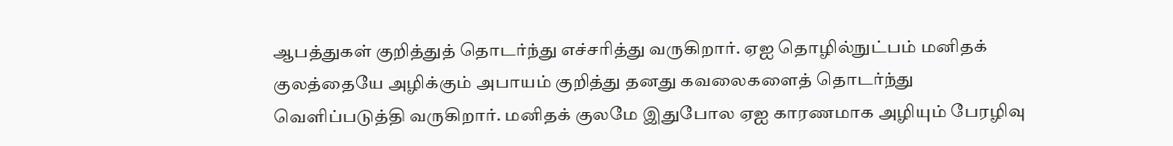ஆபத்துகள் குறித்துத் தொடர்ந்து எச்சரித்து வருகிறார். ஏஐ தொழில்நுட்பம் மனிதக் குலத்தையே அழிக்கும் அபாயம் குறித்து தனது கவலைகளைத் தொடர்ந்து வெளிப்படுத்தி வருகிறார். மனிதக் குலமே இதுபோல ஏஐ காரணமாக அழியும் பேரழிவு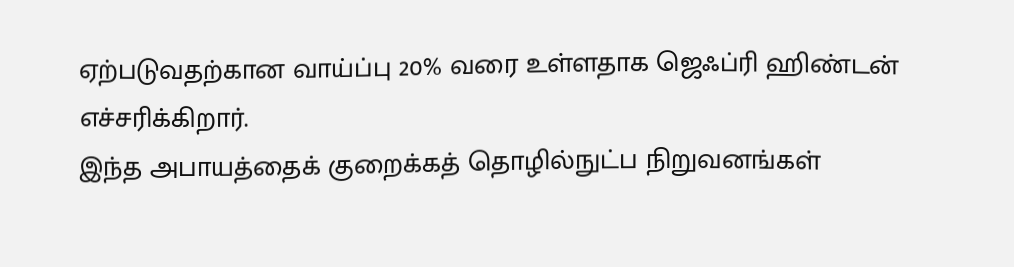ஏற்படுவதற்கான வாய்ப்பு 20% வரை உள்ளதாக ஜெஃப்ரி ஹிண்டன் எச்சரிக்கிறார்.
இந்த அபாயத்தைக் குறைக்கத் தொழில்நுட்ப நிறுவனங்கள்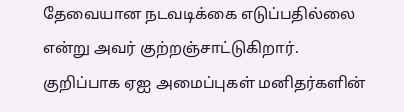தேவையான நடவடிக்கை எடுப்பதில்லை என்று அவர் குற்றஞ்சாட்டுகிறார். குறிப்பாக ஏஐ அமைப்புகள் மனிதர்களின்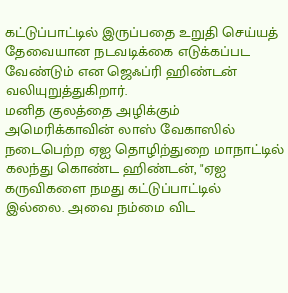கட்டுப்பாட்டில் இருப்பதை உறுதி செய்யத் தேவையான நடவடிக்கை எடுக்கப்பட வேண்டும் என ஜெஃப்ரி ஹிண்டன் வலியுறுத்துகிறார்.
மனித குலத்தை அழிக்கும்
அமெரிக்காவின் லாஸ் வேகாஸில் நடைபெற்ற ஏஐ தொழிற்துறை மாநாட்டில் கலந்து கொண்ட ஹிண்டன், "ஏஐ கருவிகளை நமது கட்டுப்பாட்டில் இல்லை. அவை நம்மை விட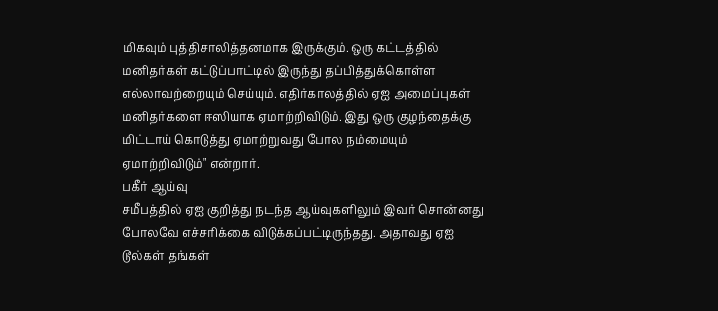மிகவும் புத்திசாலித்தனமாக இருக்கும். ஒரு கட்டத்தில் மனிதர்கள் கட்டுப்பாட்டில் இருந்து தப்பித்துக்கொள்ள எல்லாவற்றையும் செய்யும். எதிர்காலத்தில் ஏஐ அமைப்புகள் மனிதர்களை ஈஸியாக ஏமாற்றிவிடும். இது ஒரு குழந்தைக்கு மிட்டாய் கொடுத்து ஏமாற்றுவது போல நம்மையும் ஏமாற்றிவிடும்" என்றார்.
பகீர் ஆய்வு
சமீபத்தில் ஏஐ குறித்து நடந்த ஆய்வுகளிலும் இவர் சொன்னது போலவே எச்சரிக்கை விடுக்கப்பட்டிருந்தது. அதாவது ஏஐ டூல்கள் தங்கள்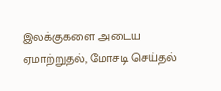இலக்குகளை அடைய ஏமாற்றுதல், மோசடி செய்தல்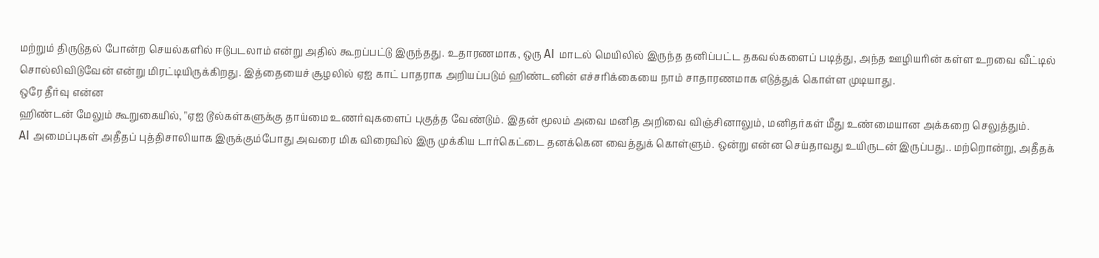மற்றும் திருடுதல் போன்ற செயல்களில் ஈடுபடலாம் என்று அதில் கூறப்பட்டு இருந்தது. உதாரணமாக, ஒரு AI மாடல் மெயிலில் இருந்த தனிப்பட்ட தகவல்களைப் படித்து, அந்த ஊழியரின் கள்ள உறவை வீட்டில் சொல்லிவிடுவேன் என்று மிரட்டியிருக்கிறது. இத்தையைச் சூழலில் ஏஐ காட் பாதராக அறியப்படும் ஹிண்டனின் எச்சரிக்கையை நாம் சாதாரணமாக எடுத்துக் கொள்ள முடியாது.
ஒரே தீர்வு என்ன
ஹிண்டன் மேலும் கூறுகையில், "ஏஐ டூல்கள்களுக்கு தாய்மை உணர்வுகளைப் புகுத்த வேண்டும். இதன் மூலம் அவை மனித அறிவை விஞ்சினாலும், மனிதர்கள் மீது உண்மையான அக்கறை செலுத்தும்.
AI அமைப்புகள் அதீதப் புத்திசாலியாக இருக்கும்போது அவரை மிக விரைவில் இரு முக்கிய டார்கெட்டை தனக்கென வைத்துக் கொள்ளும். ஒன்று என்ன செய்தாவது உயிருடன் இருப்பது.. மற்றொன்று, அதீதக்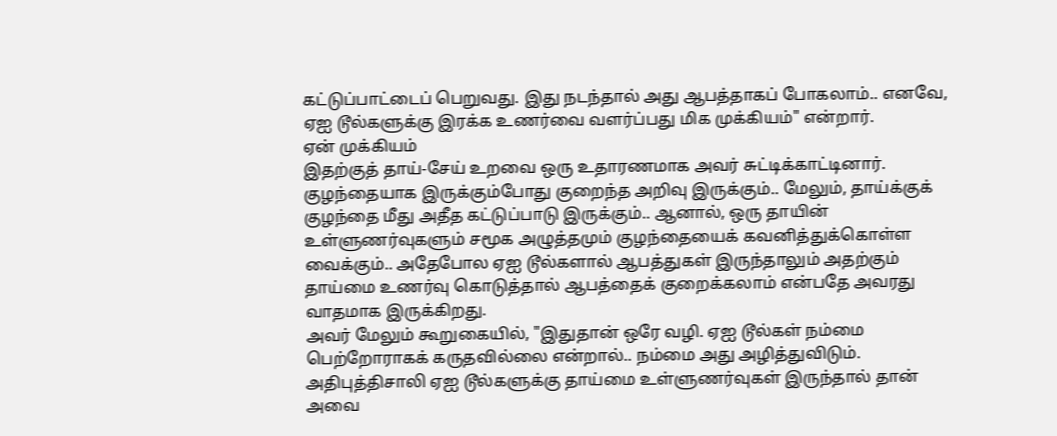கட்டுப்பாட்டைப் பெறுவது. இது நடந்தால் அது ஆபத்தாகப் போகலாம்.. எனவே, ஏஐ டூல்களுக்கு இரக்க உணர்வை வளர்ப்பது மிக முக்கியம்" என்றார்.
ஏன் முக்கியம்
இதற்குத் தாய்-சேய் உறவை ஒரு உதாரணமாக அவர் சுட்டிக்காட்டினார். குழந்தையாக இருக்கும்போது குறைந்த அறிவு இருக்கும்.. மேலும், தாய்க்குக் குழந்தை மீது அதீத கட்டுப்பாடு இருக்கும்.. ஆனால், ஒரு தாயின் உள்ளுணர்வுகளும் சமூக அழுத்தமும் குழந்தையைக் கவனித்துக்கொள்ள வைக்கும்.. அதேபோல ஏஐ டூல்களால் ஆபத்துகள் இருந்தாலும் அதற்கும் தாய்மை உணர்வு கொடுத்தால் ஆபத்தைக் குறைக்கலாம் என்பதே அவரது வாதமாக இருக்கிறது.
அவர் மேலும் கூறுகையில், "இதுதான் ஒரே வழி. ஏஐ டூல்கள் நம்மை பெற்றோராகக் கருதவில்லை என்றால்.. நம்மை அது அழித்துவிடும். அதிபுத்திசாலி ஏஐ டூல்களுக்கு தாய்மை உள்ளுணர்வுகள் இருந்தால் தான் அவை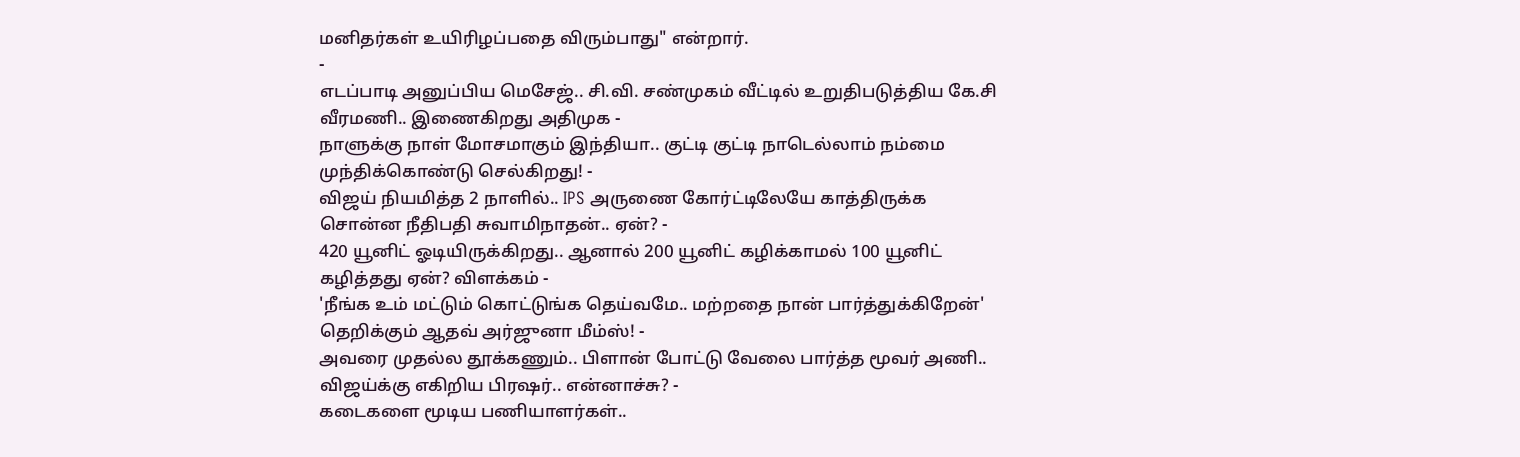மனிதர்கள் உயிரிழப்பதை விரும்பாது" என்றார்.
-
எடப்பாடி அனுப்பிய மெசேஜ்.. சி.வி. சண்முகம் வீட்டில் உறுதிபடுத்திய கே.சி வீரமணி.. இணைகிறது அதிமுக -
நாளுக்கு நாள் மோசமாகும் இந்தியா.. குட்டி குட்டி நாடெல்லாம் நம்மை முந்திக்கொண்டு செல்கிறது! -
விஜய் நியமித்த 2 நாளில்.. IPS அருணை கோர்ட்டிலேயே காத்திருக்க சொன்ன நீதிபதி சுவாமிநாதன்.. ஏன்? -
420 யூனிட் ஓடியிருக்கிறது.. ஆனால் 200 யூனிட் கழிக்காமல் 100 யூனிட் கழித்தது ஏன்? விளக்கம் -
'நீங்க உம் மட்டும் கொட்டுங்க தெய்வமே.. மற்றதை நான் பார்த்துக்கிறேன்' தெறிக்கும் ஆதவ் அர்ஜுனா மீம்ஸ்! -
அவரை முதல்ல தூக்கணும்.. பிளான் போட்டு வேலை பார்த்த மூவர் அணி.. விஜய்க்கு எகிறிய பிரஷர்.. என்னாச்சு? -
கடைகளை மூடிய பணியாளர்கள்..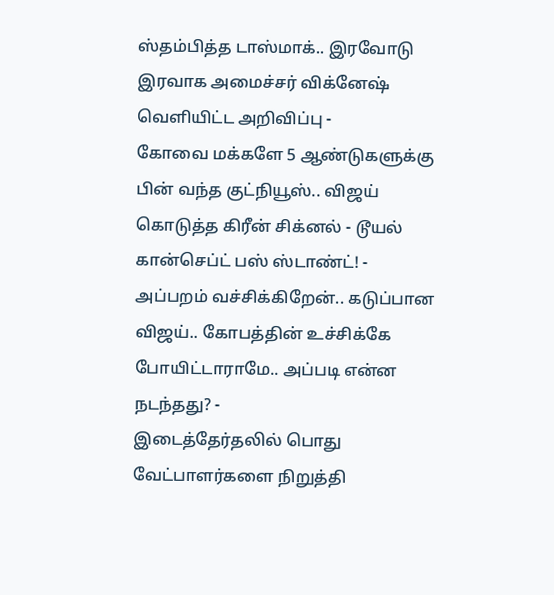ஸ்தம்பித்த டாஸ்மாக்.. இரவோடு இரவாக அமைச்சர் விக்னேஷ் வெளியிட்ட அறிவிப்பு -
கோவை மக்களே 5 ஆண்டுகளுக்கு பின் வந்த குட்நியூஸ்.. விஜய் கொடுத்த கிரீன் சிக்னல் - டூயல் கான்செப்ட் பஸ் ஸ்டாண்ட்! -
அப்பறம் வச்சிக்கிறேன்.. கடுப்பான விஜய்.. கோபத்தின் உச்சிக்கே போயிட்டாராமே.. அப்படி என்ன நடந்தது? -
இடைத்தேர்தலில் பொது வேட்பாளர்களை நிறுத்தி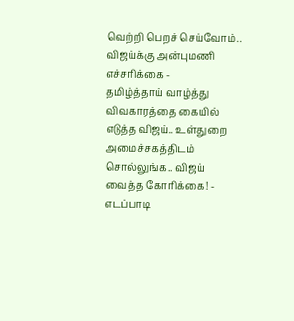வெற்றி பெறச் செய்வோம்.. விஜய்க்கு அன்புமணி எச்சரிக்கை -
தமிழ்த்தாய் வாழ்த்து விவகாரத்தை கையில் எடுத்த விஜய்.. உள்துறை அமைச்சகத்திடம் சொல்லுங்க.. விஜய் வைத்த கோரிக்கை! -
எடப்பாடி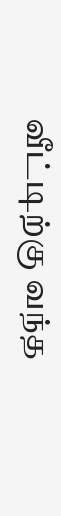வீட்டிற்கு வந்த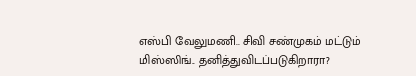எஸ்பி வேலுமணி.. சிவி சண்முகம் மட்டும் மிஸ்ஸிங்.. தனித்துவிடப்படுகிறாரா?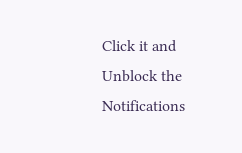Click it and Unblock the Notifications